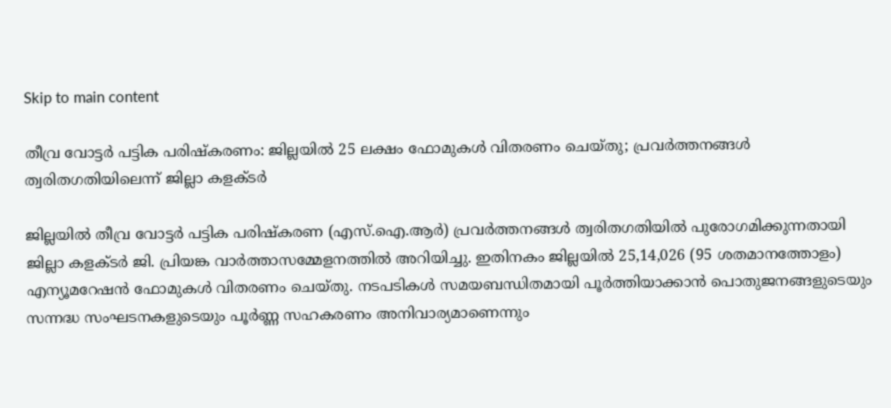Skip to main content

തീവ്ര വോട്ടർ പട്ടിക പരിഷ്കരണം: ജില്ലയിൽ 25 ലക്ഷം ഫോമുകൾ വിതരണം ചെയ്തു; പ്രവർത്തനങ്ങൾ ത്വരിതഗതിയിലെന്ന് ജില്ലാ കളക്ടർ

ജില്ലയിൽ തീവ്ര വോട്ടർ പട്ടിക പരിഷ്കരണ (എസ്.ഐ.ആർ) പ്രവർത്തനങ്ങൾ ത്വരിതഗതിയിൽ പുരോഗമിക്കുന്നതായി ജില്ലാ കളക്ടർ ജി. പ്രിയങ്ക വാർത്താസമ്മേളനത്തിൽ അറിയിച്ചു. ഇതിനകം ജില്ലയിൽ 25,14,026 (95 ശതമാനത്തോളം) എന്യൂമറേഷൻ ഫോമുകൾ വിതരണം ചെയ്തു. നടപടികൾ സമയബന്ധിതമായി പൂർത്തിയാക്കാൻ പൊതുജനങ്ങളുടെയും സന്നദ്ധ സംഘടനകളുടെയും പൂർണ്ണ സഹകരണം അനിവാര്യമാണെന്നും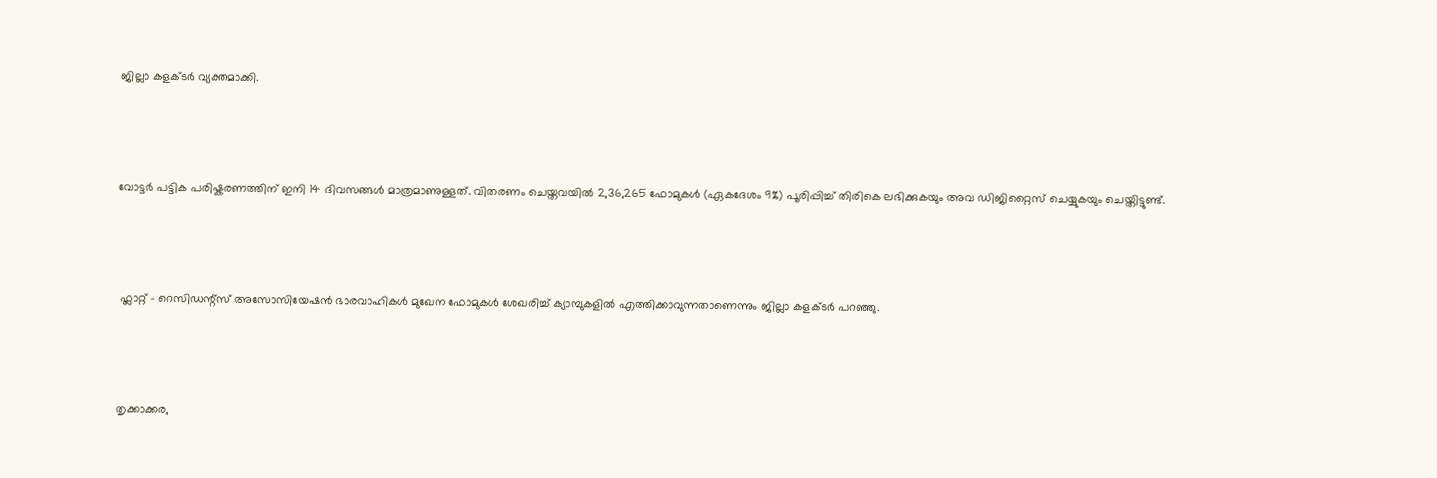ജില്ലാ കളക്ടർ വ്യക്തമാക്കി.



വോട്ടർ പട്ടിക പരിഷ്കരണത്തിന് ഇനി 14 ദിവസങ്ങൾ മാത്രമാണുള്ളത്. വിതരണം ചെയ്തവയിൽ 2,36,265 ഫോമുകൾ (ഏകദേശം 9%) പൂരിപ്പിച്ച് തിരികെ ലഭിക്കുകയും അവ ഡിജിറ്റൈസ് ചെയ്യുകയും ചെയ്തിട്ടുണ്ട്.



 ഫ്ലാറ്റ് - റെസിഡന്റ്സ് അസോസിയേഷൻ ഭാരവാഹികൾ മുഖേന ഫോമുകൾ ശേഖരിച്ച് ക്യാമ്പുകളിൽ എത്തിക്കാവുന്നതാണെന്നും ജില്ലാ കളക്ടർ പറഞ്ഞു.



തൃക്കാക്കര,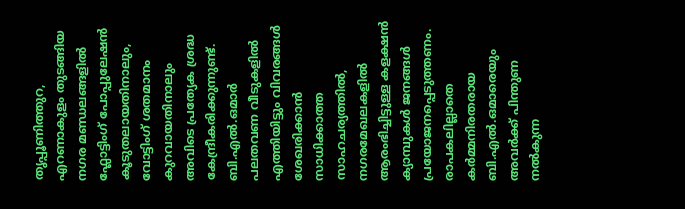തൃപ്പൂണിത്തുറ, എറണാകുളം തുടങ്ങിയ നഗര മണ്ഡലങ്ങളിൽ ഫ്ലോട്ടിംഗ് പോപ്പുലേഷൻ കൂടുതലായതിനാലും, വോട്ടിംഗ് ശതമാനം കുറവായതിനാലും അവിടെ പ്രത്യേക ശ്രദ്ധ കേന്ദ്രീകരിക്കുന്നുണ്ട്. ബി.എൽ.ഒമാർ പലതവണ വീടുകളിൽ എത്തിയിട്ടും വിവരങ്ങൾ ശേഖരിക്കാൻ സാധിക്കാത്ത സാഹചര്യത്തിൽ, നഗരമേഖലകളിൽ ആരംഭിച്ചിട്ടുള്ള കളക്ഷൻ ക്യാമ്പുകൾ ജനങ്ങൾ പ്രയോജനപ്പെടുത്തണം. രാപകലില്ലാതെ കർമ്മനിരതരായ ബി.എൽ.ഒമാരെയും അവർക്ക് പിന്തുണ നൽകുന്ന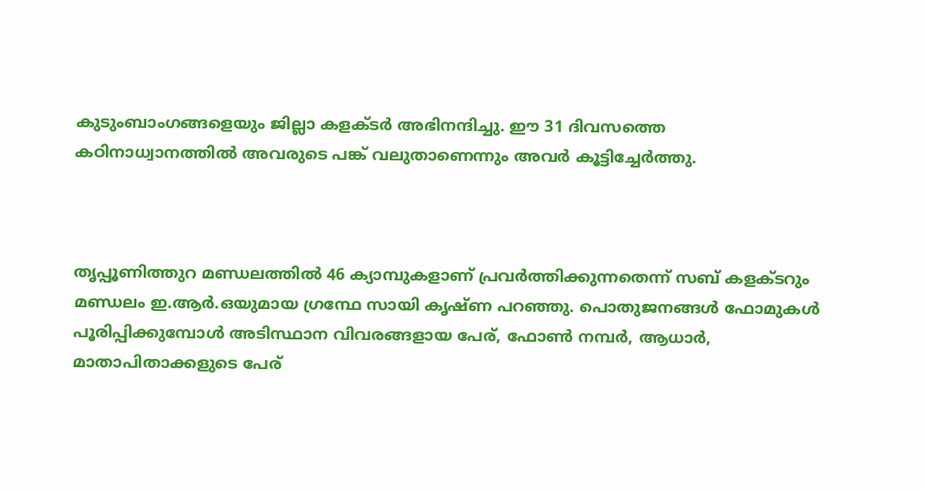കുടുംബാംഗങ്ങളെയും ജില്ലാ കളക്ടർ അഭിനന്ദിച്ചു. ഈ 31 ദിവസത്തെ കഠിനാധ്വാനത്തിൽ അവരുടെ പങ്ക് വലുതാണെന്നും അവർ കൂട്ടിച്ചേർത്തു.



തൃപ്പൂണിത്തുറ മണ്ഡലത്തിൽ 46 ക്യാമ്പുകളാണ് പ്രവർത്തിക്കുന്നതെന്ന് സബ് കളക്ടറും മണ്ഡലം ഇ.ആർ.ഒയുമായ ഗ്രന്ഥേ സായി കൃഷ്ണ പറഞ്ഞു. പൊതുജനങ്ങൾ ഫോമുകൾ പൂരിപ്പിക്കുമ്പോൾ അടിസ്ഥാന വിവരങ്ങളായ പേര്, ഫോൺ നമ്പർ, ആധാർ, മാതാപിതാക്കളുടെ പേര്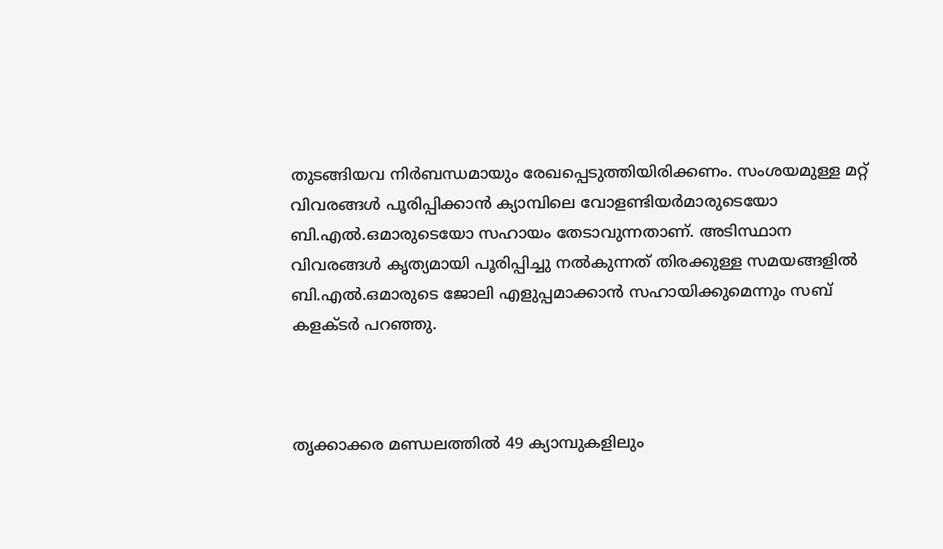തുടങ്ങിയവ നിർബന്ധമായും രേഖപ്പെടുത്തിയിരിക്കണം. സംശയമുള്ള മറ്റ് വിവരങ്ങൾ പൂരിപ്പിക്കാൻ ക്യാമ്പിലെ വോളണ്ടിയർമാരുടെയോ ബി.എൽ.ഒമാരുടെയോ സഹായം തേടാവുന്നതാണ്. അടിസ്ഥാന വിവരങ്ങൾ കൃത്യമായി പൂരിപ്പിച്ചു നൽകുന്നത് തിരക്കുള്ള സമയങ്ങളിൽ ബി.എൽ.ഒമാരുടെ ജോലി എളുപ്പമാക്കാൻ സഹായിക്കുമെന്നും സബ് കളക്ടർ പറഞ്ഞു.



തൃക്കാക്കര മണ്ഡലത്തിൽ 49 ക്യാമ്പുകളിലും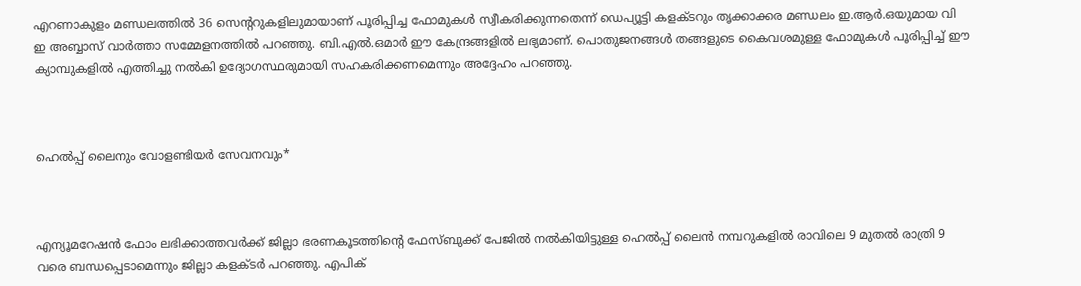എറണാകുളം മണ്ഡലത്തിൽ 36 സെന്ററുകളിലുമായാണ് പൂരിപ്പിച്ച ഫോമുകൾ സ്വീകരിക്കുന്നതെന്ന് ഡെപ്യൂട്ടി കളക്ടറും തൃക്കാക്കര മണ്ഡലം ഇ.ആർ.ഒയുമായ വി ഇ അബ്ബാസ് വാർത്താ സമ്മേളനത്തിൽ പറഞ്ഞു. ബി.എൽ.ഒമാർ ഈ കേന്ദ്രങ്ങളിൽ ലഭ്യമാണ്. പൊതുജനങ്ങൾ തങ്ങളുടെ കൈവശമുള്ള ഫോമുകൾ പൂരിപ്പിച്ച് ഈ ക്യാമ്പുകളിൽ എത്തിച്ചു നൽകി ഉദ്യോഗസ്ഥരുമായി സഹകരിക്കണമെന്നും അദ്ദേഹം പറഞ്ഞു.



ഹെൽപ്പ് ലൈനും വോളണ്ടിയർ സേവനവും*



എന്യൂമറേഷൻ ഫോം ലഭിക്കാത്തവർക്ക് ജില്ലാ ഭരണകൂടത്തിന്റെ ഫേസ്ബുക്ക് പേജിൽ നൽകിയിട്ടുള്ള ഹെൽപ്പ് ലൈൻ നമ്പറുകളിൽ രാവിലെ 9 മുതൽ രാത്രി 9 വരെ ബന്ധപ്പെടാമെന്നും ജില്ലാ കളക്ടർ പറഞ്ഞു. എപിക്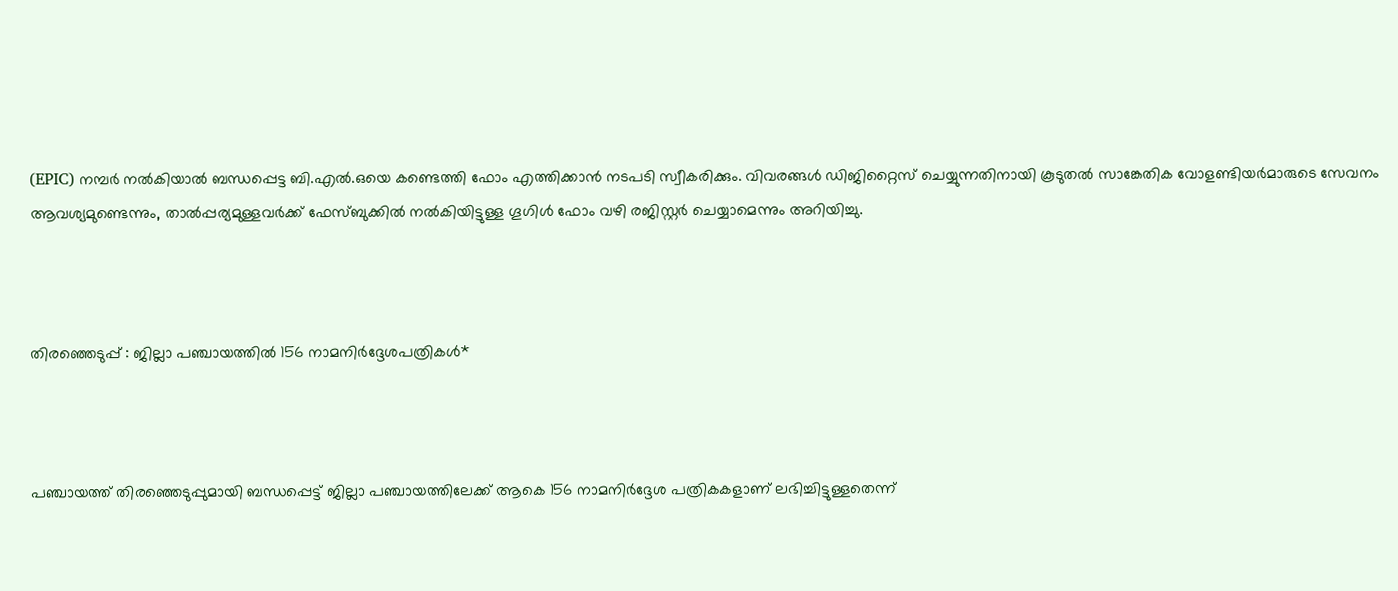(EPIC) നമ്പർ നൽകിയാൽ ബന്ധപ്പെട്ട ബി.എൽ.ഒയെ കണ്ടെത്തി ഫോം എത്തിക്കാൻ നടപടി സ്വീകരിക്കും. വിവരങ്ങൾ ഡിജിറ്റൈസ് ചെയ്യുന്നതിനായി കൂടുതൽ സാങ്കേതിക വോളണ്ടിയർമാരുടെ സേവനം ആവശ്യമുണ്ടെന്നും, താൽപ്പര്യമുള്ളവർക്ക് ഫേസ്ബുക്കിൽ നൽകിയിട്ടുള്ള ഗൂഗിൾ ഫോം വഴി രജിസ്റ്റർ ചെയ്യാമെന്നും അറിയിച്ചു.



തിരഞ്ഞെടുപ്പ് : ജില്ലാ പഞ്ചായത്തിൽ 156 നാമനിർദ്ദേശപത്രികൾ*



പഞ്ചായത്ത് തിരഞ്ഞെടുപ്പുമായി ബന്ധപ്പെട്ട് ജില്ലാ പഞ്ചായത്തിലേക്ക് ആകെ 156 നാമനിർദ്ദേശ പത്രികകളാണ് ലഭിച്ചിട്ടുള്ളതെന്ന്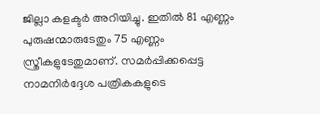ജില്ലാ കളക്ടർ അറിയിച്ചു. ഇതിൽ 81 എണ്ണം പുരുഷന്മാരുടേതും 75 എണ്ണം സ്ത്രീകളുടേതുമാണ്. സമർപ്പിക്കപ്പെട്ട നാമനിർദ്ദേശ പത്രികകളുടെ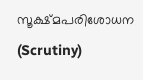സൂക്ഷ്മപരിശോധന (Scrutiny)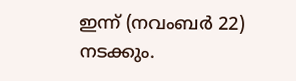ഇന്ന് (നവംബർ 22) നടക്കും.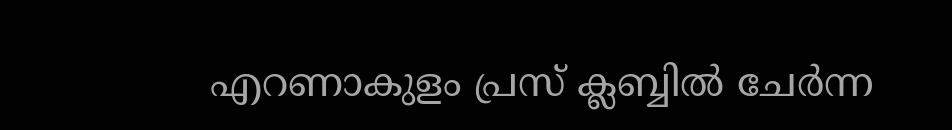എറണാകുളം പ്രസ് ക്ലബ്ബിൽ ചേർന്ന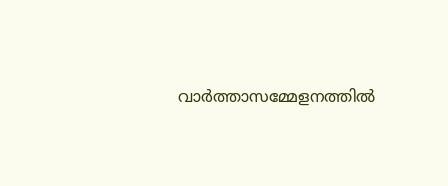വാർത്താസമ്മേളനത്തിൽ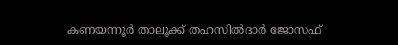കണയന്നൂർ താലൂക്ക് തഹസിൽദാർ ജോസഫ്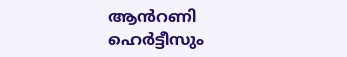ആൻറണി ഹെർട്ടീസും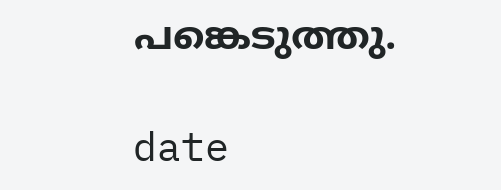പങ്കെടുത്തു.

date